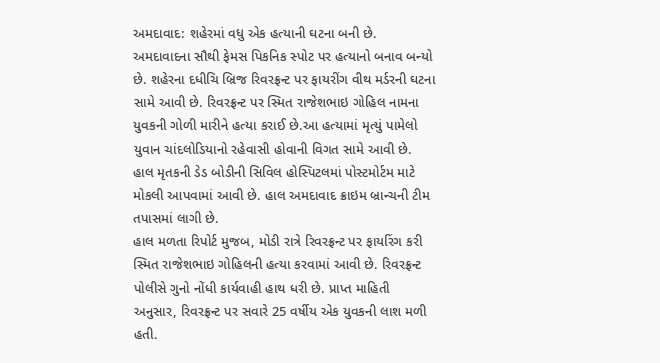અમદાવાદ: શહેરમાં વધુ એક હત્યાની ઘટના બની છે. અમદાવાદના સૌથી ફેમસ પિકનિક સ્પોટ પર હત્યાનો બનાવ બન્યો છે. શહેરના દધીચિ બ્રિજ રિવરફ્રન્ટ પર ફાયરીંગ વીથ મર્ડરની ઘટના સામે આવી છે. રિવરફ્રન્ટ પર સ્મિત રાજેશભાઇ ગોહિલ નામના યુવકની ગોળી મારીને હત્યા કરાઈ છે.આ હત્યામાં મૃત્યું પામેલો યુવાન ચાંદલોડિયાનો રહેવાસી હોવાની વિગત સામે આવી છે. હાલ મૃતકની ડેડ બોડીની સિવિલ હોસ્પિટલમાં પોસ્ટમોર્ટમ માટે મોકલી આપવામાં આવી છે. હાલ અમદાવાદ ક્રાઇમ બ્રાન્ચની ટીમ તપાસમાં લાગી છે.
હાલ મળતા રિપોર્ટ મુજબ, મોડી રાત્રે રિવરફ્રન્ટ પર ફાયરિંગ કરી સ્મિત રાજેશભાઇ ગોહિલની હત્યા કરવામાં આવી છે. રિવરફ્રન્ટ પોલીસે ગુનો નોંધી કાર્યવાહી હાથ ધરી છે. પ્રાપ્ત માહિતી અનુસાર, રિવરફ્રન્ટ પર સવારે 25 વર્ષીય એક યુવકની લાશ મળી હતી.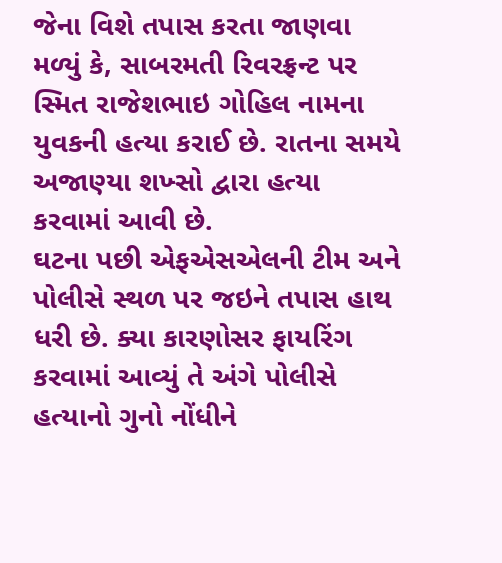જેના વિશે તપાસ કરતા જાણવા મળ્યું કે, સાબરમતી રિવરફ્રન્ટ પર સ્મિત રાજેશભાઇ ગોહિલ નામના યુવકની હત્યા કરાઈ છે. રાતના સમયે અજાણ્યા શખ્સો દ્વારા હત્યા કરવામાં આવી છે.
ઘટના પછી એફએસએલની ટીમ અને પોલીસે સ્થળ પર જઇને તપાસ હાથ ધરી છે. ક્યા કારણોસર ફાયરિંગ કરવામાં આવ્યું તે અંગે પોલીસે હત્યાનો ગુનો નોંધીને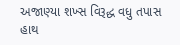અજાણ્યા શખ્સ વિરૂદ્ધ વધુ તપાસ હાથ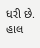ધરી છે. હાલ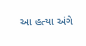આ હત્યા અંગે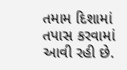તમામ દિશામાં તપાસ કરવામાં આવી રહી છે.